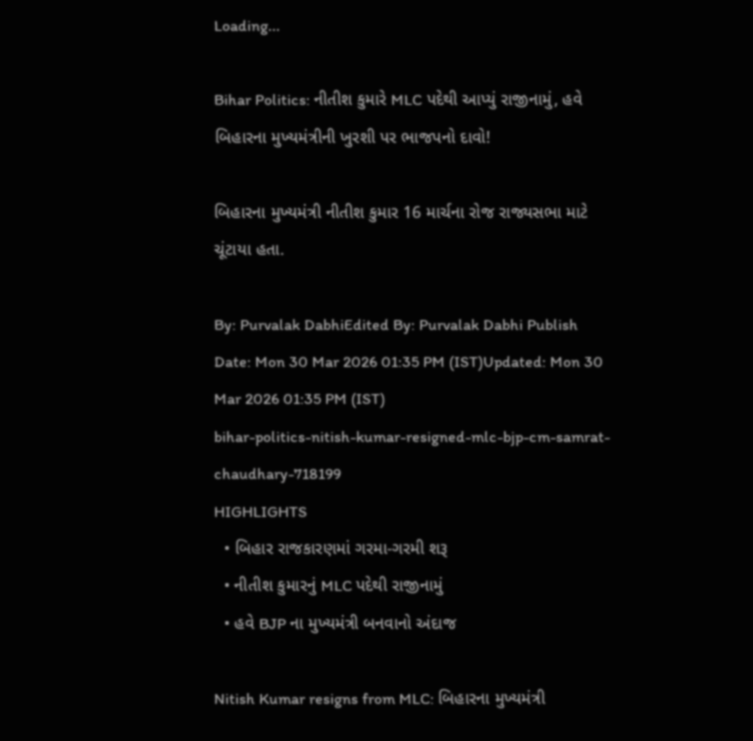Loading...

Bihar Politics: નીતીશ કુમારે MLC પદેથી આપ્યું રાજીનામું, હવે બિહારના મુખ્યમંત્રીની ખુરશી પર ભાજપનો દાવો!

બિહારના મુખ્યમંત્રી નીતીશ કુમાર 16 માર્ચના રોજ રાજ્યસભા માટે ચૂંટાયા હતા.

By: Purvalak DabhiEdited By: Purvalak Dabhi Publish Date: Mon 30 Mar 2026 01:35 PM (IST)Updated: Mon 30 Mar 2026 01:35 PM (IST)
bihar-politics-nitish-kumar-resigned-mlc-bjp-cm-samrat-chaudhary-718199
HIGHLIGHTS
  • બિહાર રાજકારણમાં ગરમા-ગરમી શરૂ
  • નીતીશ કુમારનું MLC પદેથી રાજીનામું
  • હવે BJP ના મુખ્યમંત્રી બનવાનો અંદાજ

Nitish Kumar resigns from MLC: બિહારના મુખ્યમંત્રી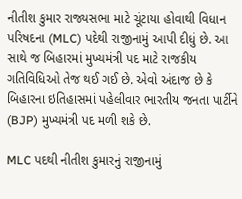નીતીશ કુમાર રાજ્યસભા માટે ચૂંટાયા હોવાથી વિધાન પરિષદના (MLC) પદેથી રાજીનામું આપી દીધું છે. આ સાથે જ બિહારમાં મુખ્યમંત્રી પદ માટે રાજકીય ગતિવિધિઓ તેજ થઈ ગઈ છે. એવો અંદાજ છે કે બિહારના ઇતિહાસમાં પહેલીવાર ભારતીય જનતા પાર્ટીને (BJP) મુખ્યમંત્રી પદ મળી શકે છે.

MLC પદથી નીતીશ કુમારનું રાજીનામું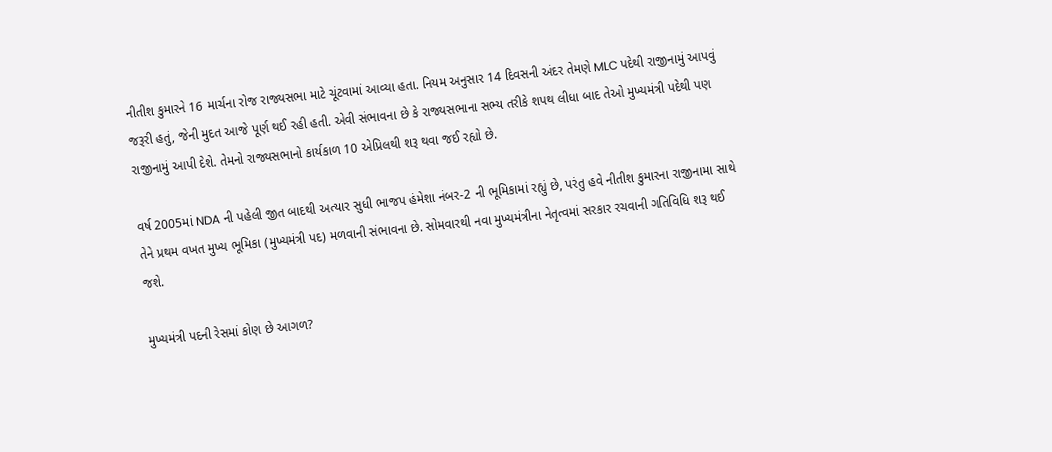નીતીશ કુમારને 16 માર્ચના રોજ રાજ્યસભા માટે ચૂંટવામાં આવ્યા હતા. નિયમ અનુસાર 14 દિવસની અંદર તેમણે MLC પદેથી રાજીનામું આપવું જરૂરી હતું, જેની મુદત આજે પૂર્ણ થઈ રહી હતી. એવી સંભાવના છે કે રાજ્યસભાના સભ્ય તરીકે શપથ લીધા બાદ તેઓ મુખ્યમંત્રી પદેથી પણ રાજીનામું આપી દેશે. તેમનો રાજ્યસભાનો કાર્યકાળ 10 એપ્રિલથી શરૂ થવા જઈ રહ્યો છે.

વર્ષ 2005માં NDA ની પહેલી જીત બાદથી અત્યાર સુધી ભાજપ હંમેશા નંબર-2 ની ભૂમિકામાં રહ્યું છે, પરંતુ હવે નીતીશ કુમારના રાજીનામા સાથે તેને પ્રથમ વખત મુખ્ય ભૂમિકા (મુખ્યમંત્રી પદ) મળવાની સંભાવના છે. સોમવારથી નવા મુખ્યમંત્રીના નેતૃત્વમાં સરકાર રચવાની ગતિવિધિ શરૂ થઈ જશે.

મુખ્યમંત્રી પદની રેસમાં કોણ છે આગળ?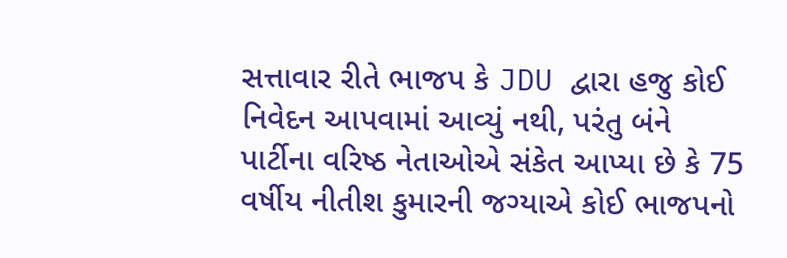સત્તાવાર રીતે ભાજપ કે JDU દ્વારા હજુ કોઈ નિવેદન આપવામાં આવ્યું નથી, પરંતુ બંને પાર્ટીના વરિષ્ઠ નેતાઓએ સંકેત આપ્યા છે કે 75 વર્ષીય નીતીશ કુમારની જગ્યાએ કોઈ ભાજપનો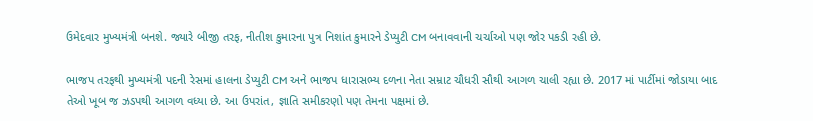ઉમેદવાર મુખ્યમંત્રી બનશે. જ્યારે બીજી તરફ, નીતીશ કુમારના પુત્ર નિશાંત કુમારને ડેપ્યુટી CM બનાવવાની ચર્ચાઓ પણ જોર પકડી રહી છે.

ભાજપ તરફથી મુખ્યમંત્રી પદની રેસમાં હાલના ડેપ્યુટી CM અને ભાજપ ધારાસભ્ય દળના નેતા સમ્રાટ ચૌધરી સૌથી આગળ ચાલી રહ્યા છે. 2017 માં પાર્ટીમાં જોડાયા બાદ તેઓ ખૂબ જ ઝડપથી આગળ વધ્યા છે. આ ઉપરાંત, જ્ઞાતિ સમીકરણો પણ તેમના પક્ષમાં છે.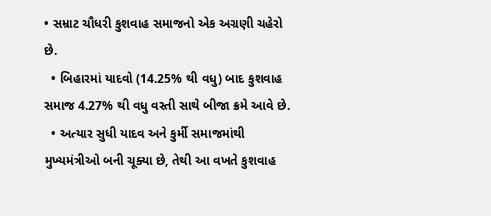• સમ્રાટ ચૌધરી કુશવાહ સમાજનો એક અગ્રણી ચહેરો છે.
  • બિહારમાં યાદવો (14.25% થી વધુ) બાદ કુશવાહ સમાજ 4.27% થી વધુ વસ્તી સાથે બીજા ક્રમે આવે છે.
  • અત્યાર સુધી યાદવ અને કુર્મી સમાજમાંથી મુખ્યમંત્રીઓ બની ચૂક્યા છે, તેથી આ વખતે કુશવાહ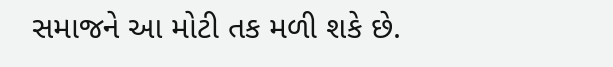સમાજને આ મોટી તક મળી શકે છે.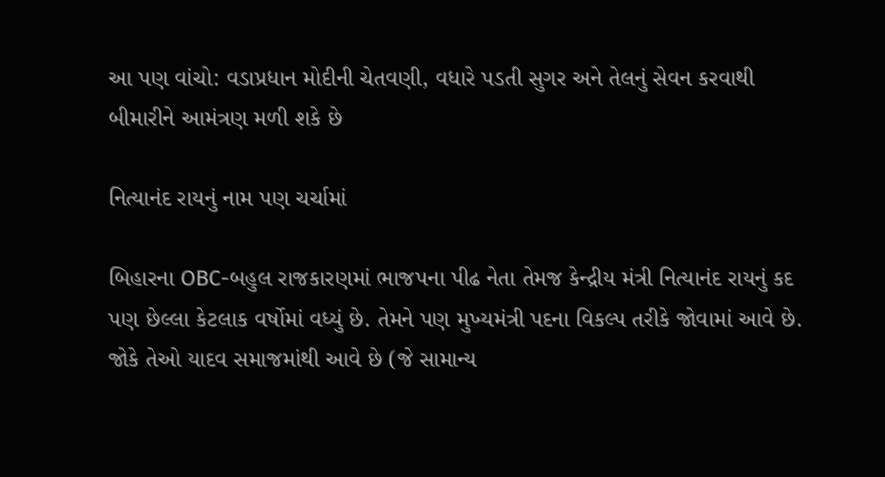આ પણ વાંચો: વડાપ્રધાન મોદીની ચેતવણી, વધારે પડતી સુગર અને તેલનું સેવન કરવાથી બીમારીને આમંત્રણ મળી શકે છે

નિત્યાનંદ રાયનું નામ પણ ચર્ચામાં

બિહારના OBC-બહુલ રાજકારણમાં ભાજપના પીઢ નેતા તેમજ કેન્દ્રીય મંત્રી નિત્યાનંદ રાયનું કદ પણ છેલ્લા કેટલાક વર્ષોમાં વધ્યું છે. તેમને પણ મુખ્યમંત્રી પદના વિકલ્પ તરીકે જોવામાં આવે છે. જોકે તેઓ યાદવ સમાજમાંથી આવે છે (જે સામાન્ય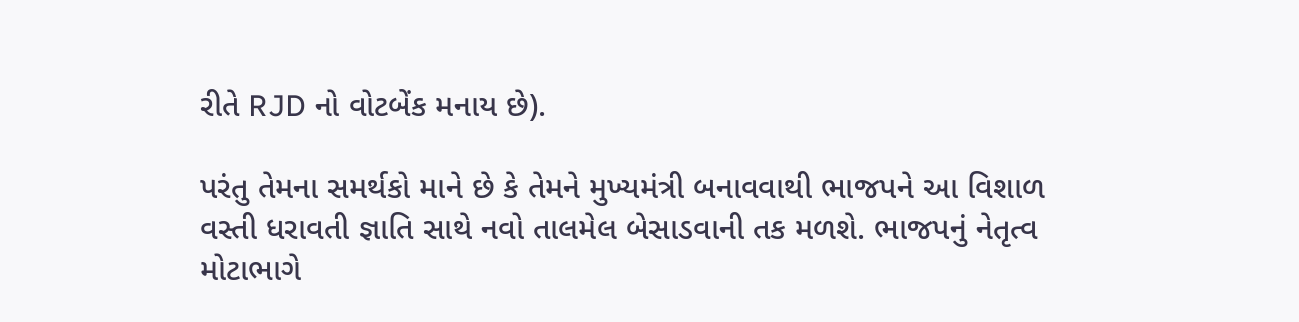રીતે RJD નો વોટબેંક મનાય છે).

પરંતુ તેમના સમર્થકો માને છે કે તેમને મુખ્યમંત્રી બનાવવાથી ભાજપને આ વિશાળ વસ્તી ધરાવતી જ્ઞાતિ સાથે નવો તાલમેલ બેસાડવાની તક મળશે. ભાજપનું નેતૃત્વ મોટાભાગે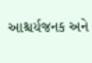આશ્ચર્યજનક અને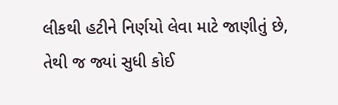લીકથી હટીને નિર્ણયો લેવા માટે જાણીતું છે, તેથી જ જ્યાં સુધી કોઈ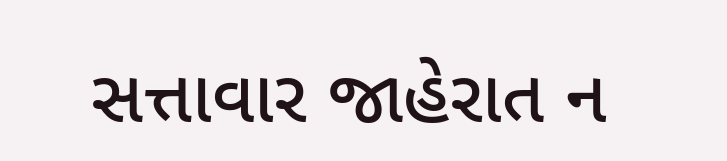સત્તાવાર જાહેરાત ન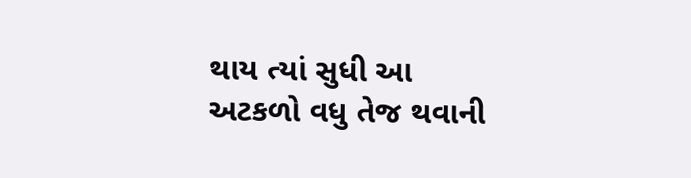થાય ત્યાં સુધી આ અટકળો વધુ તેજ થવાની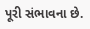પૂરી સંભાવના છે.